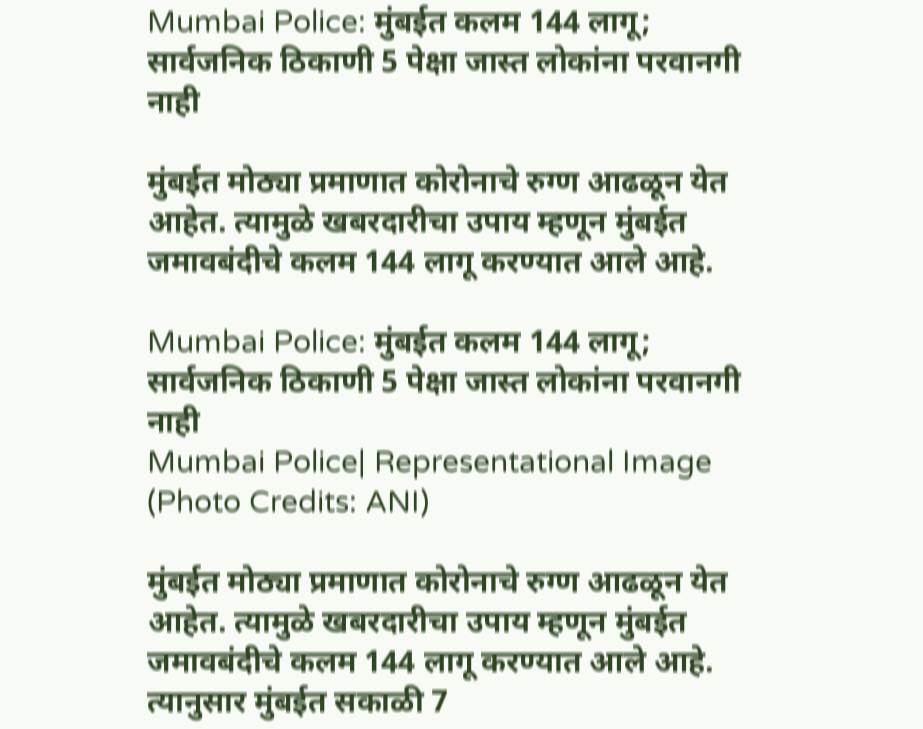Mumbai Police: मुंबईत कलम 144 लागू; सार्वजनिक ठिकाणी 5 पेक्षा जास्त लोकांना परवानगी नाही

मुंबईत मोठ्या प्रमाणात कोरोनाचे रुग्ण आढळून येत आहेत. त्यामुळे खबरदारीचा उपाय म्हणून मुंबईत जमावबंदीचे कलम 144 लागू करण्यात आले आहे.

Mumbai Police: मुंबईत कलम 144 लागू; सार्वजनिक ठिकाणी 5 पेक्षा जास्त लोकांना परवानगी नाही
Mumbai Police| Representational Image (Photo Credits: ANI)

मुंबईत मोठ्या प्रमाणात कोरोनाचे रुग्ण आढळून येत आहेत. त्यामुळे खबरदारीचा उपाय म्हणून मुंबईत जमावबंदीचे कलम 144 लागू करण्यात आले आहे. त्यानुसार मुंबईत सकाळी 7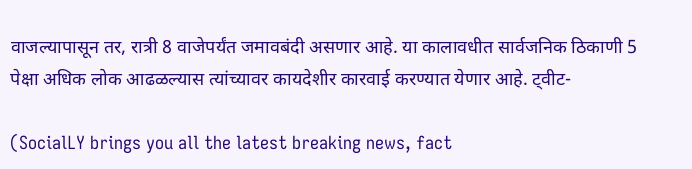वाजल्यापासून तर, रात्री 8 वाजेपर्यंत जमावबंदी असणार आहे. या कालावधीत सार्वजनिक ठिकाणी 5 पेक्षा अधिक लोक आढळल्यास त्यांच्यावर कायदेशीर कारवाई करण्यात येणार आहे. ट्वीट-

(SocialLY brings you all the latest breaking news, fact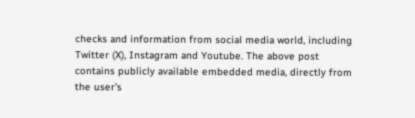checks and information from social media world, including Twitter (X), Instagram and Youtube. The above post contains publicly available embedded media, directly from the user's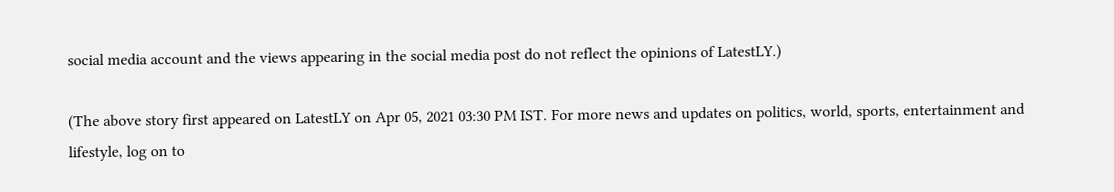social media account and the views appearing in the social media post do not reflect the opinions of LatestLY.)

(The above story first appeared on LatestLY on Apr 05, 2021 03:30 PM IST. For more news and updates on politics, world, sports, entertainment and lifestyle, log on to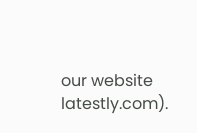our website latestly.com).